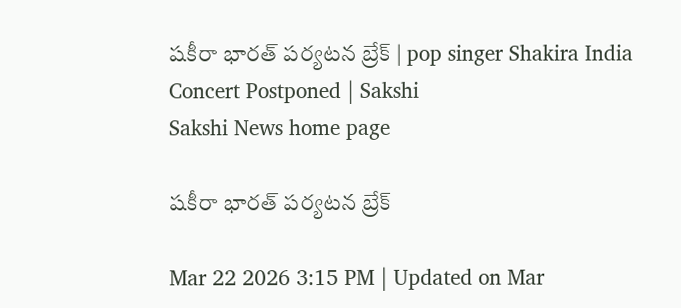షకీరా భారత్‌ పర్యటన బ్రేక్‌ | pop singer Shakira India Concert Postponed | Sakshi
Sakshi News home page

షకీరా భారత్‌ పర్యటన బ్రేక్‌

Mar 22 2026 3:15 PM | Updated on Mar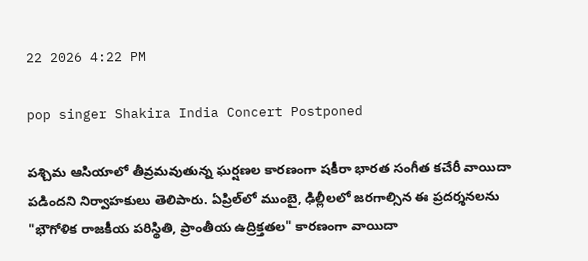22 2026 4:22 PM

pop singer Shakira India Concert Postponed

పశ్చిమ ఆసియాలో తీవ్రమవుతున్న ఘర్షణల కారణంగా షకీరా భారత సంగీత కచేరీ వాయిదా పడిందని నిర్వాహకులు తెలిపారు. ఏప్రిల్‌లో ముంబై, ఢిల్లీలలో జరగాల్సిన ఈ ప్రదర్శనలను "భౌగోళిక రాజకీయ పరిస్థితి, ప్రాంతీయ ఉద్రిక్తతల" కారణంగా వాయిదా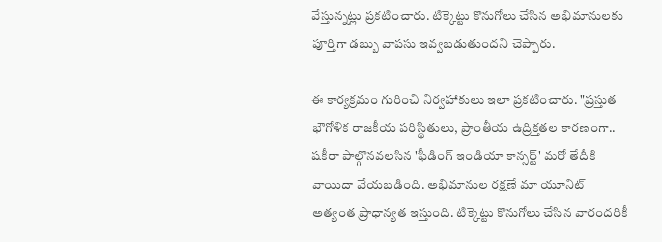వేస్తున్నట్లు ప్రకటించారు. టిక్కెట్టు కొనుగోలు చేసిన అభిమానులకు పూర్తిగా డబ్బు వాపసు ఇవ్వబడుతుందని చెప్పారు.

ఈ కార్యక్రమం గురించి నిర్వహాకులు ఇలా ప్రకటించారు. "ప్రస్తుత భౌగోళిక రాజకీయ పరిస్థితులు, ప్రాంతీయ ఉద్రిక్తతల కారణంగా.. షకీరా పాల్గొనవలసిన 'ఫీడింగ్ ఇండియా కాన్సర్ట్' మరో తేదీకి వాయిదా వేయబడింది. అభిమానుల రక్షణే మా యూనిట్‌  అత్యంత ప్రాధాన్యత ఇస్తుంది. టిక్కెట్టు కొనుగోలు చేసిన వారందరికీ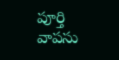పూర్తి వాపసు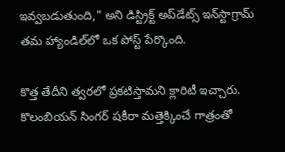ఇవ్వబడుతుంది," అని డిస్ట్రిక్ట్ అప్‌డేట్స్ ఇన్‌స్టాగ్రామ్ తమ హ్యాండిల్‌లో ఒక పోస్ట్ పేర్కొంది.

కొత్త తేదీని త్వరలో ప్రకటిస్తామని క్లారిటీ ఇచ్చారు. కొలంబియన్ సింగర్‌ షకీరా మత్తెక్కించే గాత్రంతో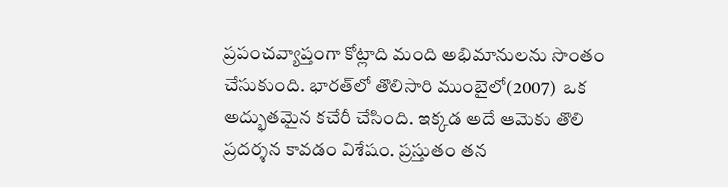ప్రపంచవ్యాప్తంగా కోట్లాది మంది అభిమానులను సొంతం చేసుకుంది. భారత్‌లో తొలిసారి ముంబైలో(2007)  ఒక అద్భుతమైన కచేరీ చేసింది. ఇక్కడ అదే ఆమెకు తొలి  ప్రదర్శన కావడం విశేషం. ప్రస్తుతం తన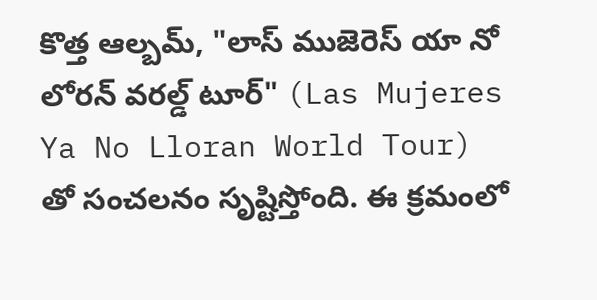కొత్త ఆల్బమ్, "లాస్ ముజెరెస్ యా నో లోరన్ వరల్డ్ టూర్" (Las Mujeres Ya No Lloran World Tour) తో సంచలనం సృష్టిస్తోంది. ఈ క్రమంలో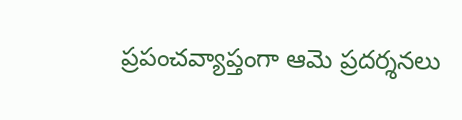ప్రపంచవ్యాప్తంగా ఆమె ప్రదర్శనలు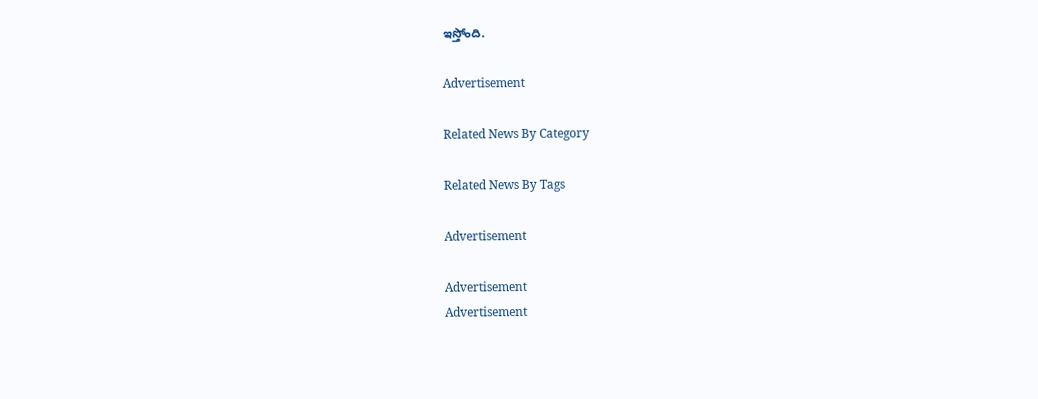ఇస్తోంది.

Advertisement

Related News By Category

Related News By Tags

Advertisement

Advertisement
Advertisement